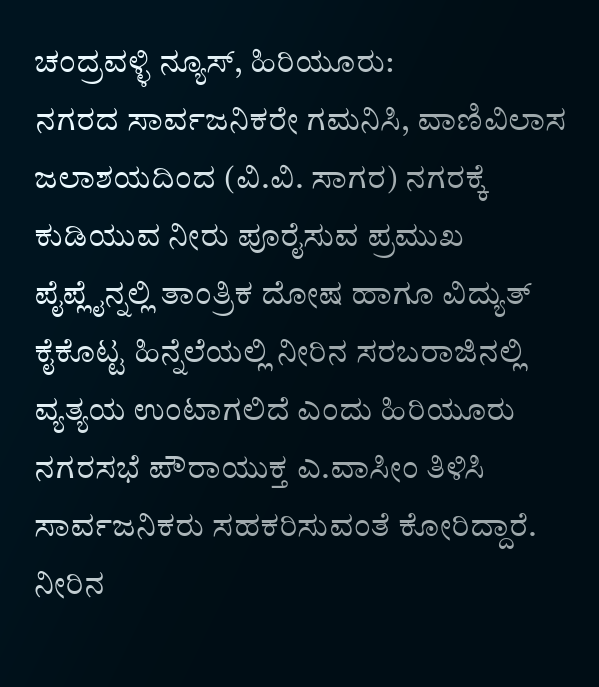ಚಂದ್ರವಳ್ಳಿ ನ್ಯೂಸ್, ಹಿರಿಯೂರು:
ನಗರದ ಸಾರ್ವಜನಿಕರೇ ಗಮನಿಸಿ, ವಾಣಿವಿಲಾಸ ಜಲಾಶಯದಿಂದ (ವಿ.ವಿ. ಸಾಗರ) ನಗರಕ್ಕೆ ಕುಡಿಯುವ ನೀರು ಪೂರೈಸುವ ಪ್ರಮುಖ ಪೈಪ್ಲೈನ್ನಲ್ಲಿ ತಾಂತ್ರಿಕ ದೋಷ ಹಾಗೂ ವಿದ್ಯುತ್ ಕೈಕೊಟ್ಟ ಹಿನ್ನೆಲೆಯಲ್ಲಿ ನೀರಿನ ಸರಬರಾಜಿನಲ್ಲಿ ವ್ಯತ್ಯಯ ಉಂಟಾಗಲಿದೆ ಎಂದು ಹಿರಿಯೂರು ನಗರಸಭೆ ಪೌರಾಯುಕ್ತ ಎ.ವಾಸೀಂ ತಿಳಿಸಿ ಸಾರ್ವಜನಿಕರು ಸಹಕರಿಸುವಂತೆ ಕೋರಿದ್ದಾರೆ.
ನೀರಿನ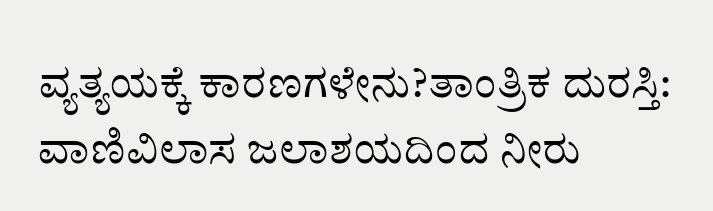ವ್ಯತ್ಯಯಕ್ಕೆ ಕಾರಣಗಳೇನು?ತಾಂತ್ರಿಕ ದುರಸ್ತಿ:
ವಾಣಿವಿಲಾಸ ಜಲಾಶಯದಿಂದ ನೀರು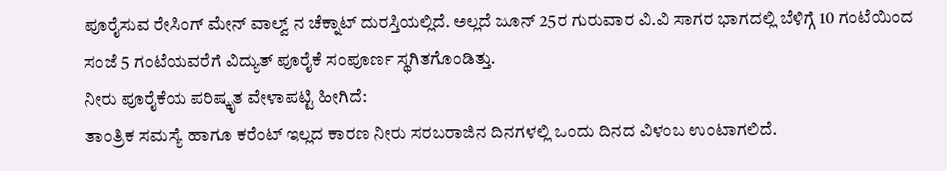ಪೂರೈಸುವ ರೇಸಿಂಗ್ ಮೇನ್ ವಾಲ್ವ್ ನ ಚೆಕ್ನಾಟ್ ದುರಸ್ತಿಯಲ್ಲಿದೆ. ಅಲ್ಲದೆ ಜೂನ್ 25ರ ಗುರುವಾರ ವಿ.ವಿ ಸಾಗರ ಭಾಗದಲ್ಲಿ ಬೆಳಿಗ್ಗೆ 10 ಗಂಟೆಯಿಂದ ಸಂಜೆ 5 ಗಂಟೆಯವರೆಗೆ ವಿದ್ಯುತ್ ಪೂರೈಕೆ ಸಂಪೂರ್ಣ ಸ್ಥಗಿತಗೊಂಡಿತ್ತು.
ನೀರು ಪೂರೈಕೆಯ ಪರಿಷ್ಕೃತ ವೇಳಾಪಟ್ಟಿ ಹೀಗಿದೆ:
ತಾಂತ್ರಿಕ ಸಮಸ್ಯೆ ಹಾಗೂ ಕರೆಂಟ್ ಇಲ್ಲದ ಕಾರಣ ನೀರು ಸರಬರಾಜಿನ ದಿನಗಳಲ್ಲಿ ಒಂದು ದಿನದ ವಿಳಂಬ ಉಂಟಾಗಲಿದೆ.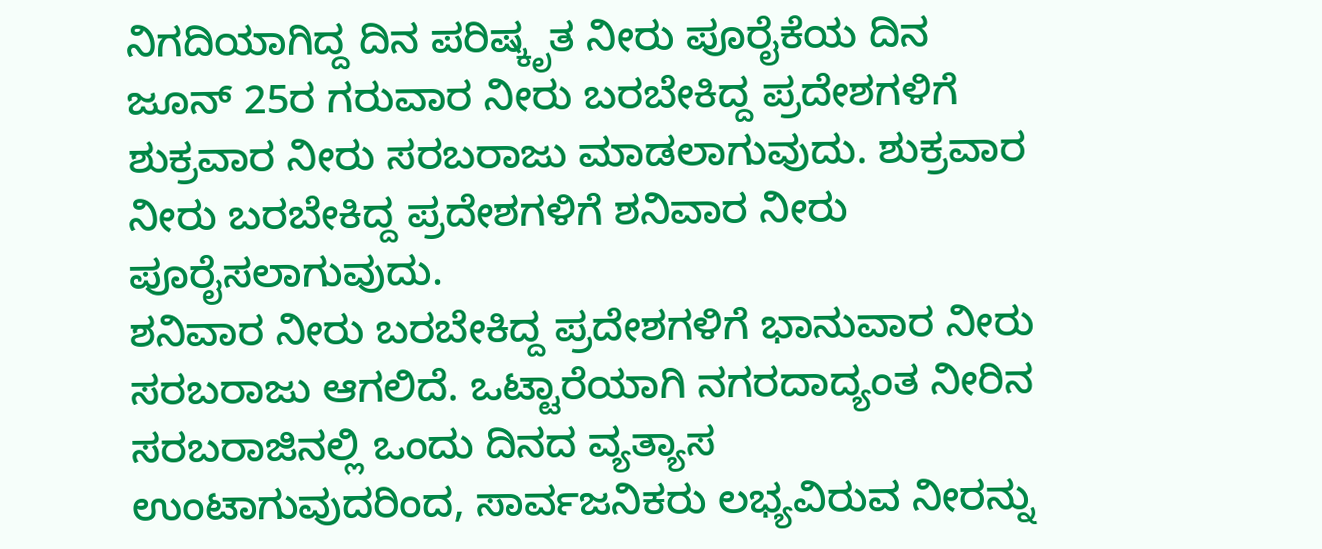ನಿಗದಿಯಾಗಿದ್ದ ದಿನ ಪರಿಷ್ಕೃತ ನೀರು ಪೂರೈಕೆಯ ದಿನ ಜೂನ್ 25ರ ಗರುವಾರ ನೀರು ಬರಬೇಕಿದ್ದ ಪ್ರದೇಶಗಳಿಗೆ ಶುಕ್ರವಾರ ನೀರು ಸರಬರಾಜು ಮಾಡಲಾಗುವುದು. ಶುಕ್ರವಾರ ನೀರು ಬರಬೇಕಿದ್ದ ಪ್ರದೇಶಗಳಿಗೆ ಶನಿವಾರ ನೀರು ಪೂರೈಸಲಾಗುವುದು.
ಶನಿವಾರ ನೀರು ಬರಬೇಕಿದ್ದ ಪ್ರದೇಶಗಳಿಗೆ ಭಾನುವಾರ ನೀರು ಸರಬರಾಜು ಆಗಲಿದೆ. ಒಟ್ಟಾರೆಯಾಗಿ ನಗರದಾದ್ಯಂತ ನೀರಿನ ಸರಬರಾಜಿನಲ್ಲಿ ಒಂದು ದಿನದ ವ್ಯತ್ಯಾಸ ಉಂಟಾಗುವುದರಿಂದ, ಸಾರ್ವಜನಿಕರು ಲಭ್ಯವಿರುವ ನೀರನ್ನು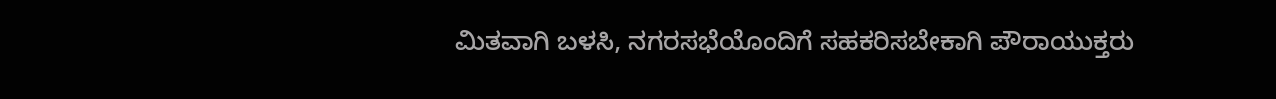ಮಿತವಾಗಿ ಬಳಸಿ, ನಗರಸಭೆಯೊಂದಿಗೆ ಸಹಕರಿಸಬೇಕಾಗಿ ಪೌರಾಯುಕ್ತರು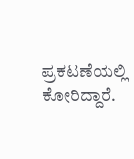ಪ್ರಕಟಣೆಯಲ್ಲಿ ಕೋರಿದ್ದಾರೆ.